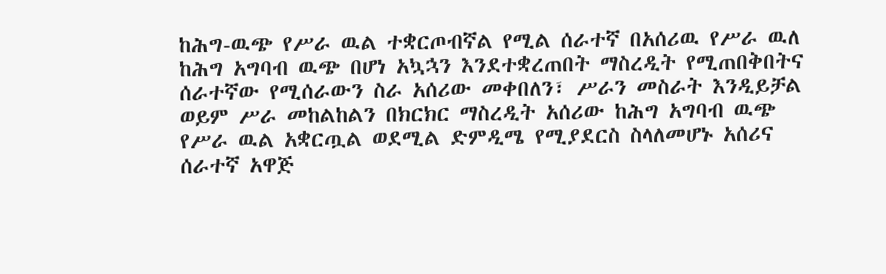ከሕግ-ዉጭ የሥራ ዉል ተቋርጦብኛል የሚል ሰራተኛ በአሰሪዉ የሥራ ዉለ ከሕግ አግባብ ዉጭ በሆነ አኳኋን እንደተቋረጠበት ማስረዲት የሚጠበቅበትና ሰራተኛው የሚሰራውን ስራ አሰሪው መቀበለን፣ ሥራን መስራት እንዲይቻል ወይም ሥራ መከልከልን በክርክር ማስረዲት አሰሪው ከሕግ አግባብ ዉጭ የሥራ ዉል አቋርጧል ወደሚል ድምዲሜ የሚያደርስ ስላለመሆኑ አሰሪና ሰራተኛ አዋጅ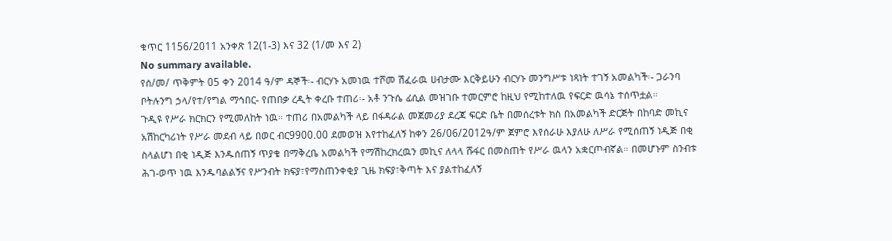ቁጥር 1156/2011 አንቀጽ 12(1-3) እና 32 (1/መ እና 2)
No summary available.
የሰ/መ/ ጥቅምት 05 ቀን 2014 ዓ/ም ዳኞች፡- ብርሃኑ አመነዉ ተሾመ ሽፈራዉ ሀብታሙ እርቅይሁን ብርሃኑ መንግሥቱ ነጻነት ተገኝ አመልካች፡- ጋራንባ ቦትሉንግ ኃላ/የተ/የግል ማኅበር- የጠበቃ ረዲት ቀረቡ ተጠሪ፡- አቶ ንጉሴ ፊሲል መዝገቡ ተመርምሮ ከዚህ የሚከተለዉ የፍርድ ዉሳኔ ተሰጥቷል።
ጉዲዩ የሥራ ክርክርን የሚመለከት ነዉ። ተጠሪ በአመልካች ላይ በፋዳራል መጀመሪያ ደረጃ ፍርድ ቤት በመሰረቱት ክስ በአመልካች ድርጅት በከባድ መኪና አሽከርካሪነት የሥራ መደብ ላይ በወር ብር9900.00 ደመወዝ እየተከፈለኝ ከቀን 26/06/2012ዓ/ም ጀምሮ እየሰራሁ እያለሁ ለሥራ የሚሰጠኝ ነዲጅ በቂ ስላልሆነ በቂ ነዲጅ እንዱሰጠኝ ጥያቄ በማቅረቤ አመልካች የማሽከረክረዉን መኪና ለላላ ሹፋር በመስጠት የሥራ ዉላን አቋርጦብኛል። በመሆኑም ስንብቱ ሕገ-ወጥ ነዉ እንዱባልልኝና የሥንብት ክፍያ፣የማስጠንቀቂያ ጊዜ ክፍያ፣ቅጣት እና ያልተከፈለኝ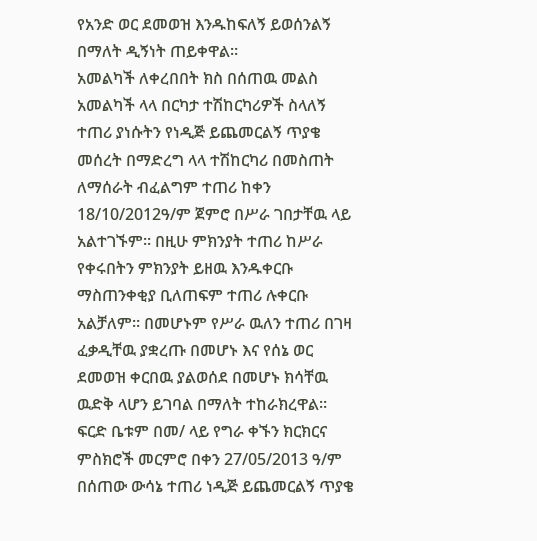የአንድ ወር ደመወዝ እንዱከፍለኝ ይወሰንልኝ በማለት ዲኝነት ጠይቀዋል።
አመልካች ለቀረበበት ክስ በሰጠዉ መልስ አመልካች ላላ በርካታ ተሽከርካሪዎች ስላለኝ ተጠሪ ያነሱትን የነዲጅ ይጨመርልኝ ጥያቄ መሰረት በማድረግ ላላ ተሽከርካሪ በመስጠት ለማሰራት ብፈልግም ተጠሪ ከቀን 18/10/2012ዓ/ም ጀምሮ በሥራ ገበታቸዉ ላይ አልተገኙም። በዚሁ ምክንያት ተጠሪ ከሥራ የቀሩበትን ምክንያት ይዘዉ እንዱቀርቡ ማስጠንቀቂያ ቢለጠፍም ተጠሪ ሉቀርቡ አልቻለም። በመሆኑም የሥራ ዉለን ተጠሪ በገዛ ፈቃዲቸዉ ያቋረጡ በመሆኑ እና የሰኔ ወር ደመወዝ ቀርበዉ ያልወሰደ በመሆኑ ክሳቸዉ ዉድቅ ላሆን ይገባል በማለት ተከራክረዋል።
ፍርድ ቤቱም በመ/ ላይ የግራ ቀኙን ክርክርና ምስክሮች መርምሮ በቀን 27/05/2013 ዓ/ም በሰጠው ውሳኔ ተጠሪ ነዲጅ ይጨመርልኝ ጥያቄ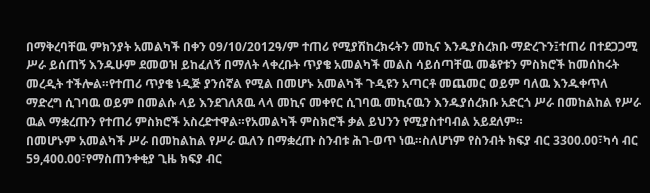በማቅረባቸዉ ምክንያት አመልካች በቀን 09/10/2012ዓ/ም ተጠሪ የሚያሽከረክሩትን መኪና እንዱያስረክቡ ማድረጉን፤ተጠሪ በተደጋጋሚ ሥራ ይሰጠኝ እንዱሁም ደመወዝ ይከፈለኝ በማለት ላቀረቡት ጥያቄ አመልካች መልስ ሳይሰጣቸዉ መቆየቱን ምስክሮች ከመሰከሩት መረዲት ተችሎል።የተጠሪ ጥያቄ ነዲጅ ያንሰኛል የሚል በመሆኑ አመልካች ጉዲዩን አጣርቶ መጨመር ወይም ባለዉ እንዱቀጥለ ማድረግ ሲገባዉ ወይም በመልሱ ላይ እንደገለጸዉ ላላ መኪና መቀየር ሲገባዉ መኪናዉን እንዱያሰረክቡ አድርጎ ሥራ በመከልከል የሥራ ዉል ማቋረጡን የተጠሪ ምስክሮች አስረድተዋል።የአመልካች ምስክሮች ቃል ይህንን የሚያስተባብል አይደለም።
በመሆኑም አመልካች ሥራ በመከልከል የሥራ ዉለን በማቋረጡ ስንብቱ ሕገ-ወጥ ነዉ።ስለሆነም የስንብት ክፍያ ብር 3300.00፣ካሳ ብር 59,400.00፣የማስጠንቀቂያ ጊዜ ክፍያ ብር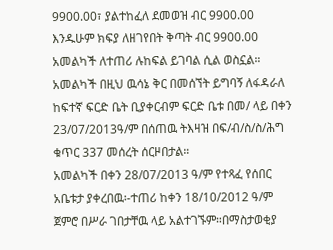9900.00፣ ያልተከፈለ ደመወዝ ብር 9900.00 እንዱሁም ክፍያ ለዘገየበት ቅጣት ብር 9900.00 አመልካች ለተጠሪ ሉከፍል ይገባል ሲል ወስኗል።
አመልካች በዚህ ዉሳኔ ቅር በመሰኘት ይግባኝ ለፋዳራለ ከፍተኛ ፍርድ ቤት ቢያቀርብም ፍርድ ቤቱ በመ/ ላይ በቀን 23/07/2013ዓ/ም በሰጠዉ ትእዛዝ በፍ/ብ/ስ/ስ/ሕግ ቁጥር 337 መሰረት ሰርዞበታል።
አመልካች በቀን 28/07/2013 ዓ/ም የተጻፈ የሰበር አቤቱታ ያቀረበዉ፡-ተጠሪ ከቀን 18/10/2012 ዓ/ም ጀምሮ በሥራ ገበታቸዉ ላይ አልተገኙም።በማስታወቂያ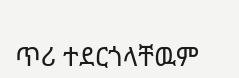ጥሪ ተደርጎላቸዉም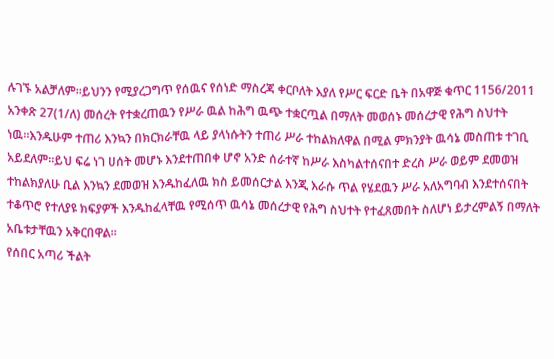ሉገኙ አልቻለም።ይህንን የሚያረጋግጥ የሰዉና የሰነድ ማስረጃ ቀርቦለት እያለ የሥር ፍርድ ቤት በአዋጅ ቁጥር 1156/2011 አንቀጽ 27(1/ለ) መሰረት የተቋረጠዉን የሥራ ዉል ከሕግ ዉጭ ተቋርጧል በማለት መወሰኑ መሰረታዊ የሕግ ስህተት ነዉ።እንዱሁም ተጠሪ እንኳን በክርክራቸዉ ላይ ያላነሱትን ተጠሪ ሥራ ተከልክለዋል በሚል ምክንያት ዉሳኔ መስጠቱ ተገቢ አይደለም።ይህ ፍሬ ነገ ሀሰት መሆኑ እንደተጠበቀ ሆኖ አንድ ሰራተኛ ከሥራ እስካልተሰናበተ ድረስ ሥራ ወይም ደመወዝ ተከልክያለሁ ቢል እንኳን ደመወዝ እንዱከፈለዉ ክስ ይመሰርታል እንጂ እራሱ ጥል የሄደዉን ሥራ አለአግባብ እንደተሰናበት ተቆጥሮ የተለያዩ ክፍያዎች እንዱከፈላቸዉ የሚሰጥ ዉሳኔ መሰረታዊ የሕግ ስህተት የተፈጸመበት ስለሆነ ይታረምልኝ በማለት አቤቱታቸዉን አቅርበዋል።
የሰበር አጣሪ ችልት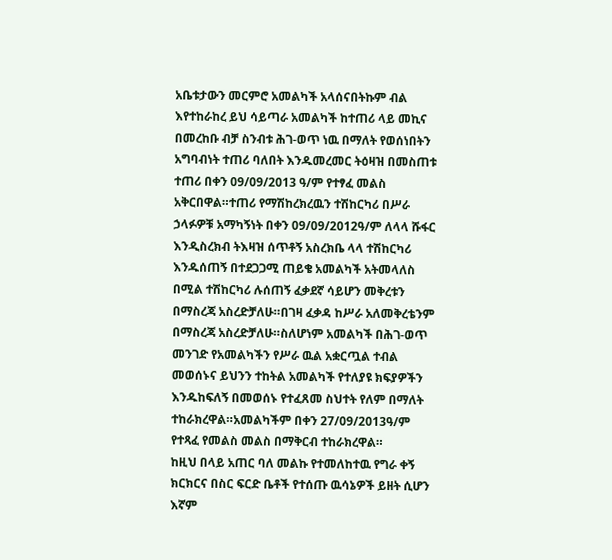አቤቱታውን መርምሮ አመልካች አላሰናበትኩም ብል እየተከራከረ ይህ ሳይጣራ አመልካች ከተጠሪ ላይ መኪና በመረከቡ ብቻ ስንብቱ ሕገ-ወጥ ነዉ በማለት የወሰነበትን አግባብነት ተጠሪ ባለበት እንዱመረመር ትዕዛዝ በመስጠቱ ተጠሪ በቀን 09/09/2013 ዓ/ም የተፃፈ መልስ አቅርበዋል።ተጠሪ የማሽከረክረዉን ተሽከርካሪ በሥራ ኃላፉዎቹ አማካኝነት በቀን 09/09/2012ዓ/ም ለላላ ሹፋር እንዲስረክብ ትእዛዝ ሰጥቶኝ አስረክቤ ላላ ተሽከርካሪ እንዱሰጠኝ በተደጋጋሚ ጠይቄ አመልካች አትመላለስ በሚል ተሽከርካሪ ሉሰጠኝ ፈቃደኛ ሳይሆን መቅረቱን በማስረጃ አስረድቻለሁ።በገዛ ፈቃዳ ከሥራ አለመቅረቴንም በማስረጃ አስረድቻለሁ።ስለሆነም አመልካች በሕገ-ወጥ መንገድ የአመልካችን የሥራ ዉል አቋርጧል ተብል መወሰኑና ይህንን ተከትል አመልካች የተለያዩ ክፍያዎችን እንዱከፍለኝ በመወሰኑ የተፈጸመ ስህተት የለም በማለት ተከራክረዋል።አመልካችም በቀን 27/09/2013ዓ/ም የተጻፈ የመልስ መልስ በማቅርብ ተከራክረዋል።
ከዚህ በላይ አጠር ባለ መልኩ የተመለከተዉ የግራ ቀኝ ክርክርና በስር ፍርድ ቤቶች የተሰጡ ዉሳኔዎች ይዘት ሲሆን እኛም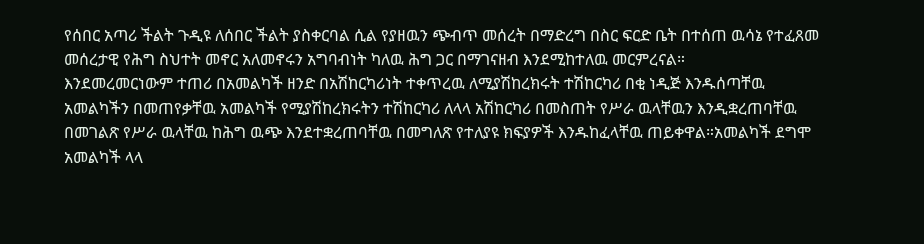የሰበር አጣሪ ችልት ጉዲዩ ለሰበር ችልት ያስቀርባል ሲል የያዘዉን ጭብጥ መሰረት በማድረግ በስር ፍርድ ቤት በተሰጠ ዉሳኔ የተፈጸመ መሰረታዊ የሕግ ስህተት መኖር አለመኖሩን አግባብነት ካለዉ ሕግ ጋር በማገናዘብ እንደሚከተለዉ መርምረናል።
እንደመረመርነውም ተጠሪ በአመልካች ዘንድ በአሽከርካሪነት ተቀጥረዉ ለሚያሽከረክሩት ተሽከርካሪ በቂ ነዲጅ እንዱሰጣቸዉ አመልካችን በመጠየቃቸዉ አመልካች የሚያሽከረክሩትን ተሽከርካሪ ለላላ አሽከርካሪ በመስጠት የሥራ ዉላቸዉን እንዲቋረጠባቸዉ በመገልጽ የሥራ ዉላቸዉ ከሕግ ዉጭ እንደተቋረጠባቸዉ በመግለጽ የተለያዩ ክፍያዎች እንዱከፈላቸዉ ጠይቀዋል።አመልካች ደግሞ አመልካች ላላ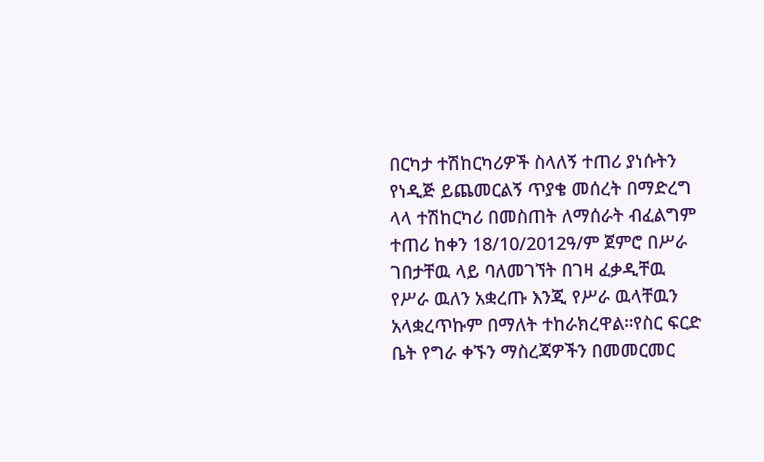በርካታ ተሽከርካሪዎች ስላለኝ ተጠሪ ያነሱትን የነዲጅ ይጨመርልኝ ጥያቄ መሰረት በማድረግ ላላ ተሽከርካሪ በመስጠት ለማሰራት ብፈልግም ተጠሪ ከቀን 18/10/2012ዓ/ም ጀምሮ በሥራ ገበታቸዉ ላይ ባለመገኘት በገዛ ፈቃዲቸዉ የሥራ ዉለን አቋረጡ እንጂ የሥራ ዉላቸዉን አላቋረጥኩም በማለት ተከራክረዋል።የስር ፍርድ ቤት የግራ ቀኙን ማስረጃዎችን በመመርመር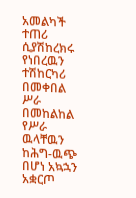አመልካች ተጠሪ ሲያሽከረክሩ የነበረዉን ተሽከርካሪ በመቀበል ሥራ በመከልከል የሥራ ዉላቸዉን ከሕግ-ዉጭ በሆነ አኳኋን አቋርጦ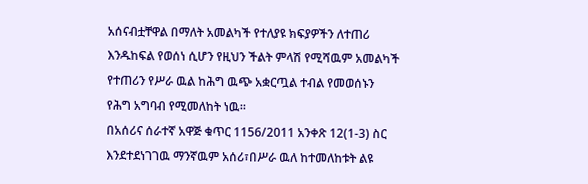አሰናብቷቸዋል በማለት አመልካች የተለያዩ ክፍያዎችን ለተጠሪ እንዱከፍል የወሰነ ሲሆን የዚህን ችልት ምላሽ የሚሻዉም አመልካች የተጠሪን የሥራ ዉል ከሕግ ዉጭ አቋርጧል ተብል የመወሰኑን የሕግ አግባብ የሚመለከት ነዉ።
በአሰሪና ሰራተኛ አዋጅ ቁጥር 1156/2011 አንቀጽ 12(1-3) ስር እንደተደነገገዉ ማንኛዉም አሰሪ፣በሥራ ዉለ ከተመለከቱት ልዩ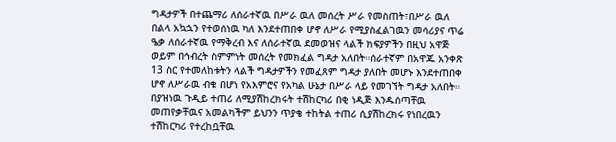ግዳታዎች በተጨማሪ ለሰራተኛዉ በሥራ ዉለ መሰረት ሥራ የመስጠት፣በሥራ ዉለ በልላ አኳኋን የተወሰነዉ ካለ እንደተጠበቀ ሆኖ ለሥራ የሚያስፈልገዉን መሳሪያና ጥሬ ዔቃ ለሰራተኛዉ የማቅረብ እና ለሰራተኛዉ ደመወዝና ላልች ክፍያዎችን በዚህ አዋጅ ወይም በኅብረት ስምምነት መሰረት የመክፈል ግዳታ አለበት።ሰራተኛም በአዋጁ አንቀጽ 13 ስር የተመለከቱትን ላልች ግዳታዎችን የመፈጸም ግዳታ ያለበት መሆኑ እንደተጠበቀ ሆኖ ለሥራዉ ብቁ በሆነ የአእምሮና የአካል ሁኔታ በሥራ ላይ የመገኘት ግዳታ አለበት።
በያዝነዉ ጉዲይ ተጠሪ ለሚያሽከረክሩት ተሽከርካሪ በቂ ነዲጅ እንዱሰጣቸዉ መጠየቃቸዉና አመልካችም ይህንን ጥያቄ ተከትል ተጠሪ ሲያሽከረክሩ የነበረዉን ተሽከርካሪ የተረከቧቸዉ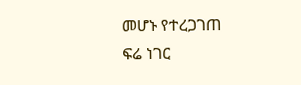መሆኑ የተረጋገጠ ፍሬ ነገር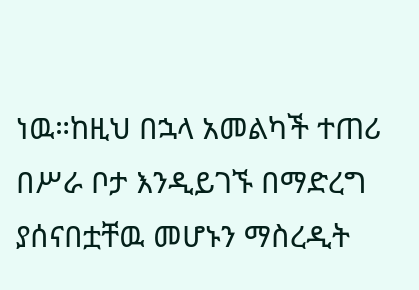ነዉ።ከዚህ በኋላ አመልካች ተጠሪ በሥራ ቦታ እንዲይገኙ በማድረግ ያሰናበቷቸዉ መሆኑን ማስረዲት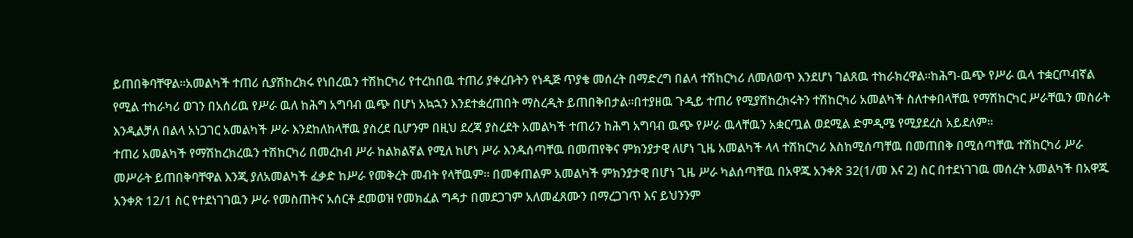ይጠበቅባቸዋል።አመልካች ተጠሪ ሲያሽከረክሩ የነበረዉን ተሽከርካሪ የተረከበዉ ተጠሪ ያቀረቡትን የነዲጅ ጥያቄ መሰረት በማድረግ በልላ ተሽከርካሪ ለመለወጥ እንደሆነ ገልጸዉ ተከራክረዋል።ከሕግ-ዉጭ የሥራ ዉላ ተቋርጦብኛል የሚል ተከራካሪ ወገን በአሰሪዉ የሥራ ዉለ ከሕግ አግባብ ዉጭ በሆነ አኳኋን እንደተቋረጠበት ማስረዲት ይጠበቅበታል።በተያዘዉ ጉዲይ ተጠሪ የሚያሽከረክሩትን ተሽከርካሪ አመልካች ስለተቀበላቸዉ የማሽከርካር ሥራቸዉን መስራት እንዲልቻለ በልላ አነጋገር አመልካች ሥራ እንደከለከላቸዉ ያስረደ ቢሆንም በዚህ ደረጃ ያስረደት አመልካች ተጠሪን ከሕግ አግባብ ዉጭ የሥራ ዉላቸዉን አቋርጧል ወደሚል ድምዲሜ የሚያደረስ አይደለም።
ተጠሪ አመልካች የማሽከረክረዉን ተሽከርካሪ በመረከብ ሥራ ከልክልኛል የሚለ ከሆነ ሥራ እንዱሰጣቸዉ በመጠየቅና ምክንያታዊ ለሆነ ጊዜ አመልካች ላላ ተሽከርካሪ እስከሚሰጣቸዉ በመጠበቅ በሚሰጣቸዉ ተሽከርካሪ ሥራ መሥራት ይጠበቅባቸዋል እንጂ ያለአመልካች ፈቃድ ከሥራ የመቅረት መብት የላቸዉም። በመቀጠልም አመልካች ምክንያታዊ በሆነ ጊዜ ሥራ ካልሰጣቸዉ በአዋጁ አንቀጽ 32(1/መ እና 2) ስር በተደነገገዉ መሰረት አመልካች በአዋጁ አንቀጽ 12/1 ስር የተደነገገዉን ሥራ የመስጠትና አሰርቶ ደመወዝ የመክፈል ግዳታ በመደጋገም አለመፈጸሙን በማረጋገጥ እና ይህንንም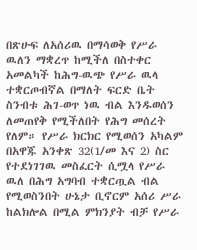በጽሁፍ ለአሰሪዉ በማሳወቅ የሥራ ዉለን ማቋረጥ ከሚችለ በስተቀር አመልካች ከሕግ-ዉጭ የሥራ ዉላ ተቋርጦብኛል በማለት ፍርድ ቤት ስንብቱ ሕገ-ወጥ ነዉ ብል እንዱወሰን ለመጠየቅ የሚችለበት የሕግ መሰረት የለም። የሥራ ክርክር የሚወሰን አካልም በአዋጁ አንቀጽ 32(1/መ እና 2) ስር የተደነገገዉ መስፈርት ሲሟላ የሥራ ዉለ በሕግ አግባብ ተቋርጧል ብል የሚወስንበት ሁኔታ ቢኖርም አሰሪ ሥራ ከልክሎል በሚል ምክንያት ብቻ የሥራ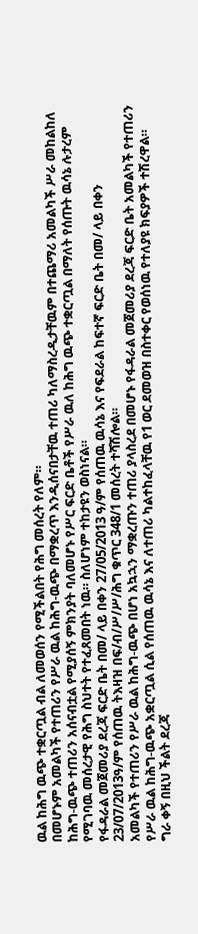ዉል ከሕግ ዉጭ ተቋርጧል ብል ለመወሰን የሚችልበት የሕግ መሰረት የለም።
በመሆኑም አመልካች የተጠሪን የሥራ ዉል ከሕግ-ዉጭ በማቋረጥ እንዲሰናበታቸዉ ተጠሪ ካለማስረዲታቸዉም በተጨማሪ አመልካች ሥራ መከልከለ ከሕግ-ዉጭ ተጠሪን አሰናብቷል የሚያሰኝ ምክንያት ባለመሆኑ የሥር ፍርድ ቤቶች የሥራ ዉለ ከሕግ ዉጭ ተቋርጧል በማለት የሰጡት ዉሳኔ ሉታረም የሚገባዉ መሰረታዊ የሕግ ስህተት የተፈጸመበት ነዉ። ስለሆነም ተከታዩን ወስነናል።
የፋዳራል መጀመሪያ ደረጃ ፍርድ ቤት በመ/ ላይ በቀን 27/05/2013 ዓ/ም የሰጠዉ ዉሳኔ እና የፍደራል ከፍተኛ ፍርድ ቤት በመ/ ላይ በቀን 23/07/2013ዓ/ም የሰጠዉ ትእዛዝ በፍ/ብ/ሥ/ሥ/ሕግ ቁጥር 348/1 መሰረት ተሻሽሎል።
አመልካች የተጠሪን የሥራ ዉል ከሕግ-ዉጭ በሆነ አኳኋን ማቋረጡን ተጠሪ ያላስረደ በመሆኑ የፋዳራል መጀመሪያ ደረጃ ፍርድ ቤት አመልካች የተጠሪን የሥራ ዉል ከሕግ-ዉጭ አቋርጧል ሲል የሰጠዉ ዉሳኔ እና ለተጠሪ ካልተከፈላቸዉ የ1 ወር ደመወዝ በስተቀር የወሰነዉ የተለያዩ ክፍያዎች ተሽረዋል።
ግራ ቀኝ በዚህ ችልት ደረጃ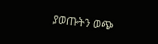ያወጡትን ወጭ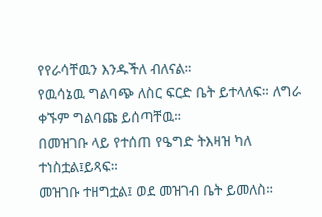የየራሳቸዉን እንዱችለ ብለናል።
የዉሳኔዉ ግልባጭ ለስር ፍርድ ቤት ይተላለፍ። ለግራ ቀኙም ግልባጩ ይሰጣቸዉ።
በመዝገቡ ላይ የተሰጠ የዔግድ ትእዛዝ ካለ ተነስቷል፤ይጻፍ።
መዝገቡ ተዘግቷል፤ ወደ መዝገብ ቤት ይመለስ።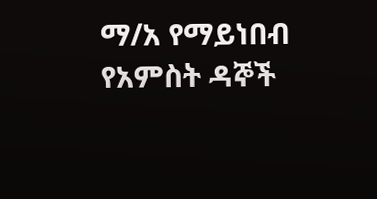ማ/አ የማይነበብ የአምስት ዳኞች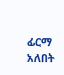ፊርማ አለበት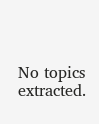No topics extracted.